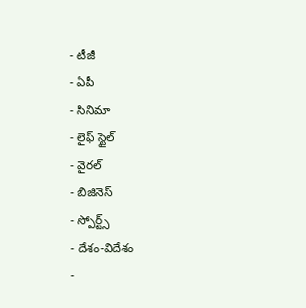- టీజీ
- ఏపీ
- సినిమా
- లైఫ్ స్టైల్
- వైరల్
- బిజినెస్
- స్పోర్ట్స్
- దేశం-విదేశం
-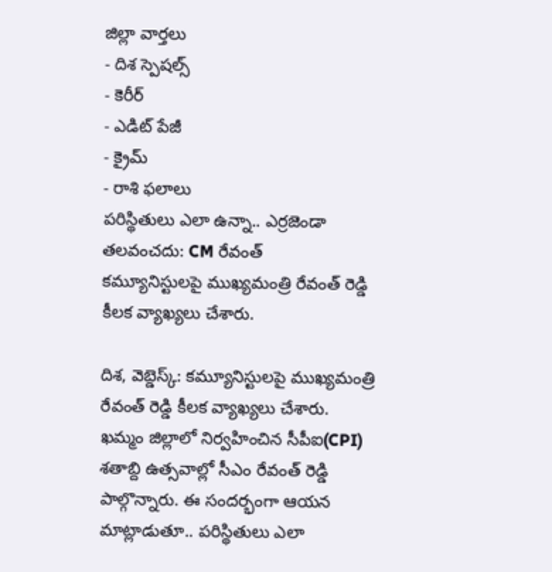జిల్లా వార్తలు
- దిశ స్పెషల్స్
- కెరీర్
- ఎడిట్ పేజీ
- క్రైమ్
- రాశి ఫలాలు
పరిస్థితులు ఎలా ఉన్నా.. ఎర్రజెండా తలవంచదు: CM రేవంత్
కమ్యూనిస్టులపై ముఖ్యమంత్రి రేవంత్ రెడ్డి కీలక వ్యాఖ్యలు చేశారు.

దిశ, వెబ్డెస్క్: కమ్యూనిస్టులపై ముఖ్యమంత్రి రేవంత్ రెడ్డి కీలక వ్యాఖ్యలు చేశారు. ఖమ్మం జిల్లాలో నిర్వహించిన సీపీఐ(CPI) శతాబ్ది ఉత్సవాల్లో సీఎం రేవంత్ రెడ్డి పాల్గొన్నారు. ఈ సందర్భంగా ఆయన మాట్లాడుతూ.. పరిస్థితులు ఎలా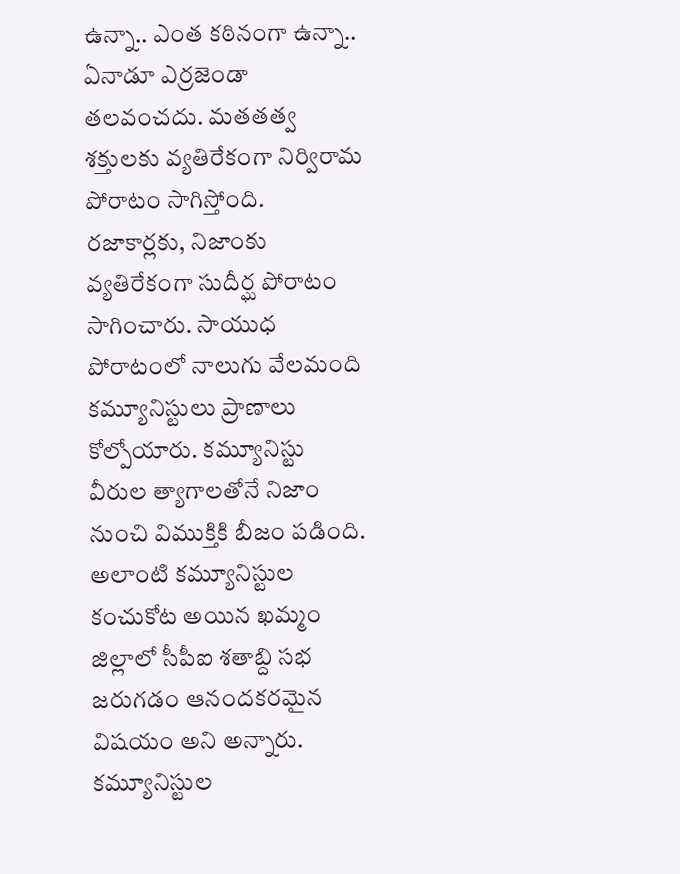ఉన్నా.. ఎంత కఠినంగా ఉన్నా.. ఏనాడూ ఎర్రజెండా తలవంచదు. మతతత్వ శక్తులకు వ్యతిరేకంగా నిర్విరామ పోరాటం సాగిస్తోంది. రజాకార్లకు, నిజాంకు వ్యతిరేకంగా సుదీర్ఘ పోరాటం సాగించారు. సాయుధ పోరాటంలో నాలుగు వేలమంది కమ్యూనిస్టులు ప్రాణాలు కోల్పోయారు. కమ్యూనిస్టు వీరుల త్యాగాలతోనే నిజాం నుంచి విముక్తికి బీజం పడింది. అలాంటి కమ్యూనిస్టుల కంచుకోట అయిన ఖమ్మం జిల్లాలో సీపీఐ శతాబ్ది సభ జరుగడం ఆనందకరమైన విషయం అని అన్నారు.
కమ్యూనిస్టుల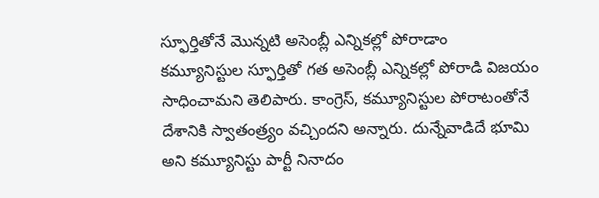స్ఫూర్తితోనే మొన్నటి అసెంబ్లీ ఎన్నికల్లో పోరాడాం
కమ్యూనిస్టుల స్ఫూర్తితో గత అసెంబ్లీ ఎన్నికల్లో పోరాడి విజయం సాధించామని తెలిపారు. కాంగ్రెస్, కమ్యూనిస్టుల పోరాటంతోనే దేశానికి స్వాతంత్ర్యం వచ్చిందని అన్నారు. దున్నేవాడిదే భూమి అని కమ్యూనిస్టు పార్టీ నినాదం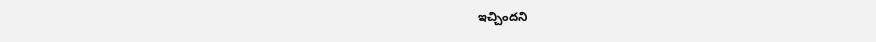ఇచ్చిందని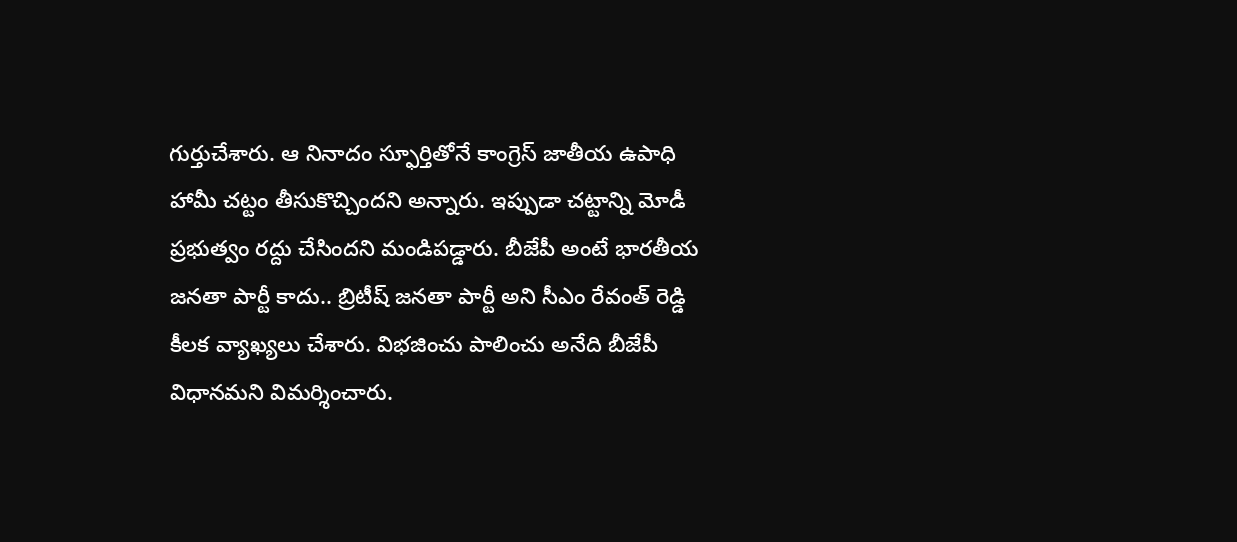గుర్తుచేశారు. ఆ నినాదం స్ఫూర్తితోనే కాంగ్రెస్ జాతీయ ఉపాధి హామీ చట్టం తీసుకొచ్చిందని అన్నారు. ఇప్పుడా చట్టాన్ని మోడీ ప్రభుత్వం రద్దు చేసిందని మండిపడ్డారు. బీజేపీ అంటే భారతీయ జనతా పార్టీ కాదు.. బ్రిటీష్ జనతా పార్టీ అని సీఎం రేవంత్ రెడ్డి కీలక వ్యాఖ్యలు చేశారు. విభజించు పాలించు అనేది బీజేపీ విధానమని విమర్శించారు.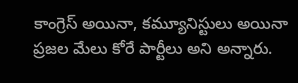కాంగ్రెస్ అయినా, కమ్యూనిస్టులు అయినా ప్రజల మేలు కోరే పార్టీలు అని అన్నారు.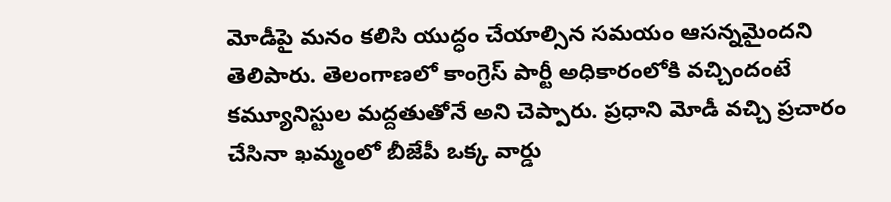మోడీపై మనం కలిసి యుద్ధం చేయాల్సిన సమయం ఆసన్నమైందని తెలిపారు. తెలంగాణలో కాంగ్రెస్ పార్టీ అధికారంలోకి వచ్చిందంటే కమ్యూనిస్టుల మద్దతుతోనే అని చెప్పారు. ప్రధాని మోడీ వచ్చి ప్రచారం చేసినా ఖమ్మంలో బీజేపీ ఒక్క వార్డు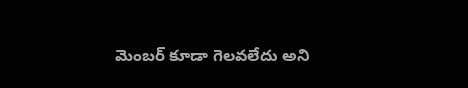మెంబర్ కూడా గెలవలేదు అని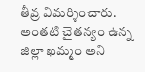తీవ్ర విమర్శించారు. అంతటి చైతన్యం ఉన్న జిల్లా ఖమ్మం అని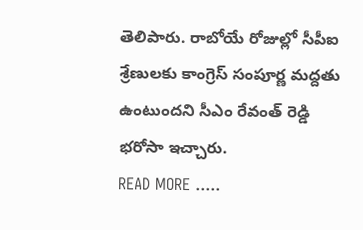తెలిపారు. రాబోయే రోజుల్లో సీపీఐ శ్రేణులకు కాంగ్రెస్ సంపూర్ణ మద్దతు ఉంటుందని సీఎం రేవంత్ రెడ్డి భరోసా ఇచ్చారు.
READ MORE .....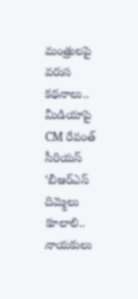మంత్రులపై వరుస కథనాలు.. మీడియాపై CM రేవంత్ సీరియస్
‘బీఆర్ఎస్ దిమ్మెలు కూలాలి.. నాయకులు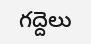గద్దెలు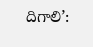దిగాలి’: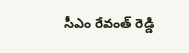సీఎం రేవంత్ రెడ్డి